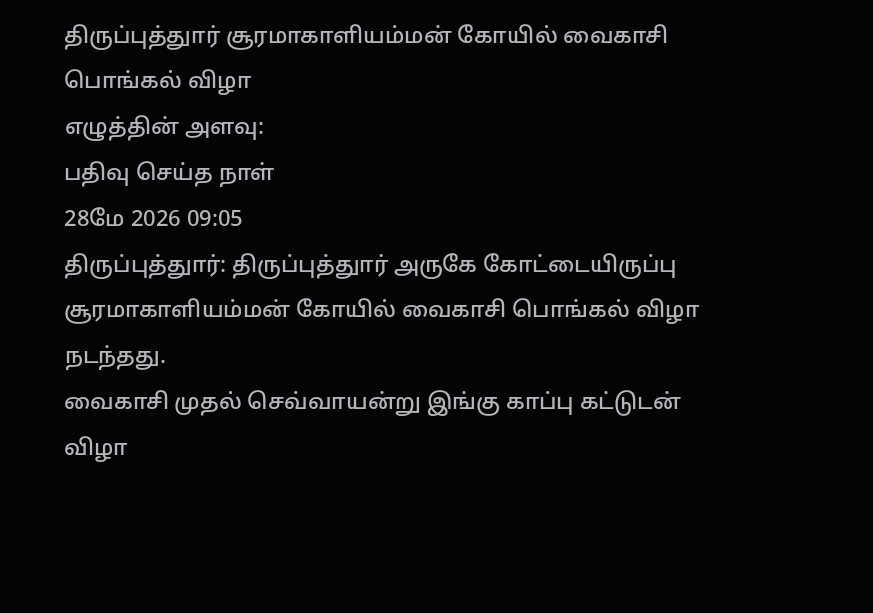திருப்புத்துார் சூரமாகாளியம்மன் கோயில் வைகாசி பொங்கல் விழா
எழுத்தின் அளவு:
பதிவு செய்த நாள்
28மே 2026 09:05
திருப்புத்துார்: திருப்புத்துார் அருகே கோட்டையிருப்பு சூரமாகாளியம்மன் கோயில் வைகாசி பொங்கல் விழா நடந்தது.
வைகாசி முதல் செவ்வாயன்று இங்கு காப்பு கட்டுடன் விழா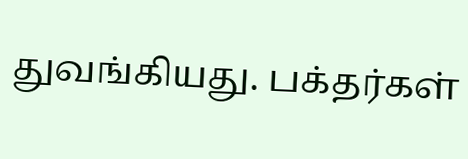துவங்கியது. பக்தர்கள்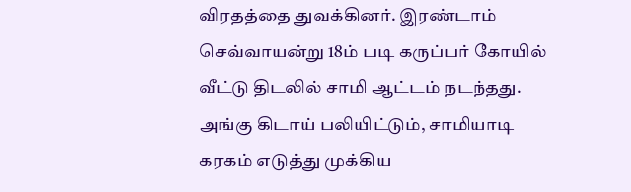விரதத்தை துவக்கினர். இரண்டாம் செவ்வாயன்று 18ம் படி கருப்பர் கோயில் வீட்டு திடலில் சாமி ஆட்டம் நடந்தது. அங்கு கிடாய் பலியிட்டும், சாமியாடி கரகம் எடுத்து முக்கிய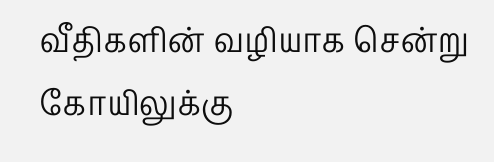வீதிகளின் வழியாக சென்று கோயிலுக்கு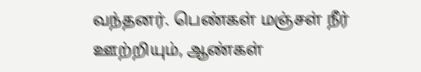வந்தனர். பெண்கள் மஞ்சள் நீர் ஊற்றியும், ஆண்கள்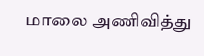மாலை அணிவித்து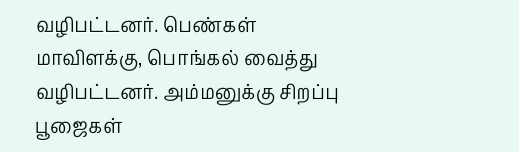வழிபட்டனர். பெண்கள் மாவிளக்கு, பொங்கல் வைத்து வழிபட்டனர். அம்மனுக்கு சிறப்பு பூஜைகள்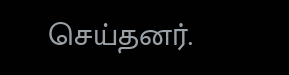செய்தனர்.